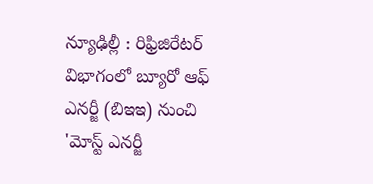న్యూఢిల్లీ : రిఫ్రిజిరేటర్ విభాగంలో బ్యూరో ఆఫ్ ఎనర్జీ (బిఇఇ) నుంచి 'మోస్ట్ ఎనర్జీ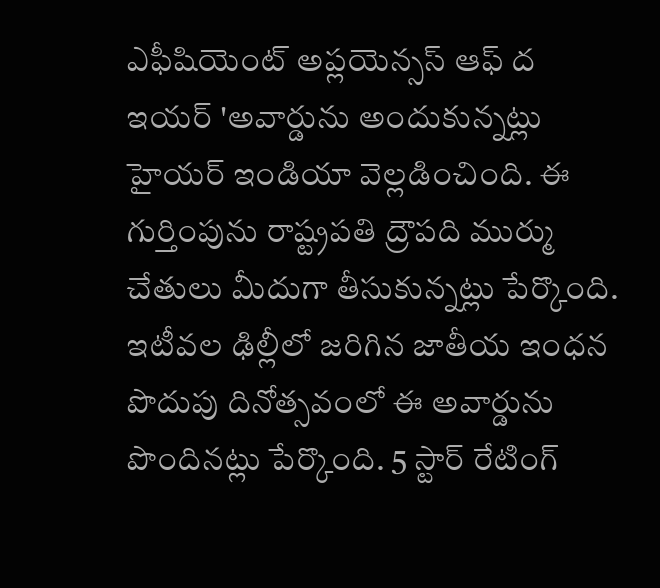ఎఫీషియెంట్ అప్లయెన్సస్ ఆఫ్ ద ఇయర్ 'అవార్డును అందుకున్నట్లు హైయర్ ఇండియా వెల్లడించింది. ఈ గుర్తింపును రాష్ట్రపతి ద్రౌపది ముర్ము చేతులు మీదుగా తీసుకున్నట్లు పేర్కొంది. ఇటీవల ఢిల్లీలో జరిగిన జాతీయ ఇంధన పొదుపు దినోత్సవంలో ఈ అవార్డును పొందినట్లు పేర్కొంది. 5 స్టార్ రేటింగ్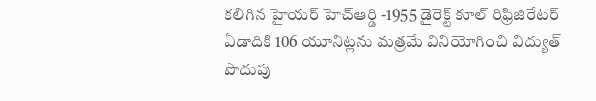కలిగిన హైయర్ హెచ్ఆర్డి -1955 డైరెక్ట్ కూల్ రిఫ్రిజిరేటర్ ఏడాదికి 106 యూనిట్లను మత్రమే వినియోగించి విద్యుత్ పొదుపు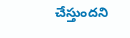చేస్తుందని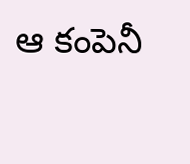ఆ కంపెనీ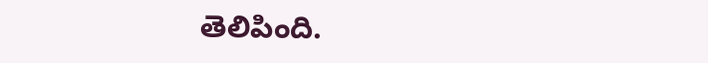తెలిపింది.